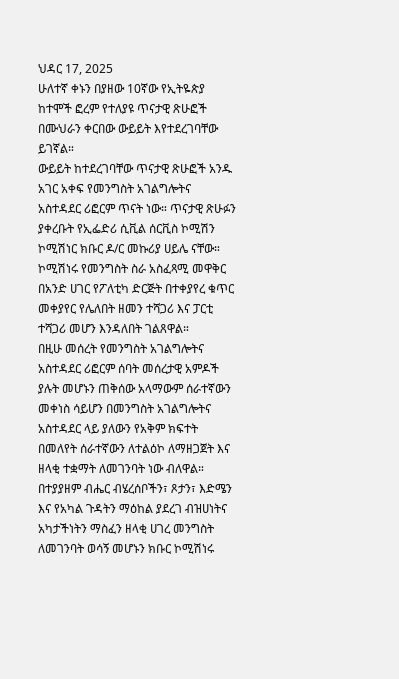ህዳር 17, 2025
ሁለተኛ ቀኑን በያዘው 10ኛው የኢትዬጵያ ከተሞች ፎረም የተለያዩ ጥናታዊ ጽሁፎች በሙህራን ቀርበው ውይይት እየተደረገባቸው ይገኛል።
ውይይት ከተደረገባቸው ጥናታዊ ጽሁፎች አንዱ አገር አቀፍ የመንግስት አገልግሎትና አስተዳደር ሪፎርም ጥናት ነው። ጥናታዊ ጽሁፉን ያቀረቡት የኢፌድሪ ሲቪል ሰርቪስ ኮሚሽን ኮሚሽነር ክቡር ዶ/ር መኩሪያ ሀይሌ ናቸው። ኮሚሽነሩ የመንግስት ስራ አስፈጻሚ መዋቅር በአንድ ሀገር የፖለቲካ ድርጅት በተቀያየረ ቁጥር መቀያየር የሌለበት ዘመን ተሻጋሪ እና ፓርቲ ተሻጋሪ መሆን እንዳለበት ገልጸዋል።
በዚሁ መሰረት የመንግስት አገልግሎትና አስተዳደር ሪፎርም ሰባት መሰረታዊ አምዶች ያሉት መሆኑን ጠቅሰው አላማውም ሰራተኛውን መቀነስ ሳይሆን በመንግስት አገልግሎትና አስተዳደር ላይ ያለውን የአቅም ክፍተት በመለየት ሰራተኛውን ለተልዕኮ ለማዘጋጀት እና ዘላቂ ተቋማት ለመገንባት ነው ብለዋል።
በተያያዘም ብሔር ብሄረሰቦችን፣ ጾታን፣ እድሜን እና የአካል ጉዳትን ማዕከል ያደረገ ብዝሀነትና አካታችነትን ማስፈን ዘላቂ ሀገረ መንግስት ለመገንባት ወሳኝ መሆኑን ክቡር ኮሚሽነሩ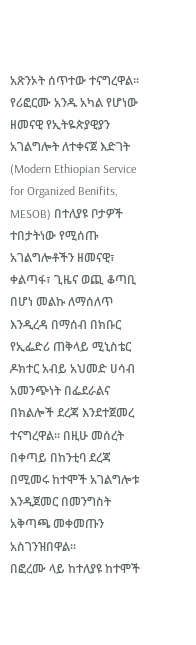አጽንኦት ሰጥተው ተናግረዋል።
የሪፎርሙ አንዱ አካል የሆነው ዘመናዊ የኢትዬጵያዊያን አገልግሎት ለተቀናጀ እድገት (Modern Ethiopian Service for Organized Benifits, MESOB) በተለያዩ ቦታዎች ተበታትነው የሚሰጡ አገልግሎቶችን ዘመናዊ፣ ቀልጣፋ፣ ጊዜና ወጪ ቆጣቢ በሆነ መልኩ ለማሰለጥ እንዲረዳ በማሰብ በክቡር የኢፌድሪ ጠቅላይ ሚኒስቴር ዶክተር አብይ አህመድ ሀሳብ አመንጭነት በፌደራልና በክልሎች ደረጃ እንደተጀመረ ተናግረዋል። በዚሁ መሰረት በቀጣይ በከንቲባ ደረጃ በሚመሩ ከተሞች አገልግሎቱ እንዲጀመር በመንግስት አቅጣጫ መቀመጡን አስገንዝበዋል።
በፎረሙ ላይ ከተለያዩ ከተሞች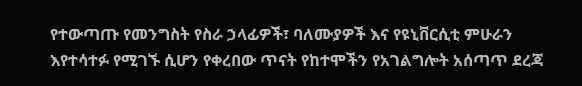የተውጣጡ የመንግስት የስራ ኃላፊዎች፣ ባለሙያዎች እና የዩኒቨርሲቲ ምሁራን እየተሳተፉ የሚገኙ ሲሆን የቀረበው ጥናት የከተሞችን የአገልግሎት አሰጣጥ ደረጃ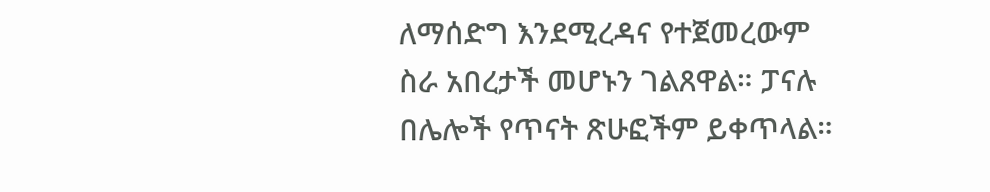ለማሰድግ እንደሚረዳና የተጀመረውም ስራ አበረታች መሆኑን ገልጸዋል። ፓናሉ በሌሎች የጥናት ጽሁፎችም ይቀጥላል።